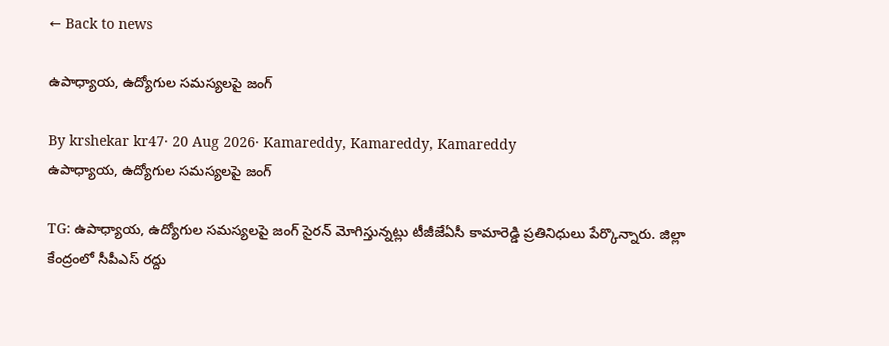← Back to news

ఉపాధ్యాయ, ఉద్యోగుల సమస్యలపై జంగ్

By krshekar kr47· 20 Aug 2026· Kamareddy, Kamareddy, Kamareddy
ఉపాధ్యాయ, ఉద్యోగుల సమస్యలపై జంగ్

TG: ఉపాధ్యాయ, ఉద్యోగుల సమస్యలపై జంగ్ సైరన్ మోగిస్తున్నట్లు టీజీజేఏసీ కామారెడ్డి ప్రతినిధులు పేర్కొన్నారు. జిల్లా కేంద్రంలో సీపీఎస్ రద్దు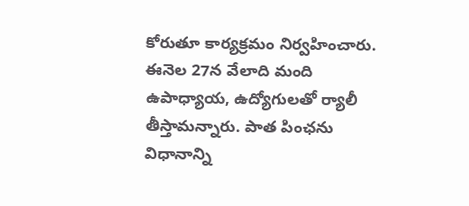కోరుతూ కార్యక్రమం నిర్వహించారు. ఈనెల 27న వేలాది మంది ఉపాధ్యాయ, ఉద్యోగులతో ర్యాలీ తీస్తామన్నారు. పాత పింఛను విధానాన్ని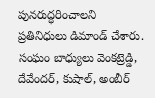పునరుద్ధరించాలని ప్రతినిధులు డిమాండ్ చేశారు. సంఘం బాధ్యులు వెంకట్రెడ్డి, దేవేందర్, కుషాల్, అంబీర్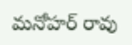మనోహర్ రావు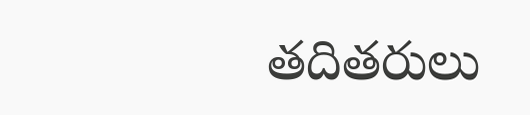తదితరులు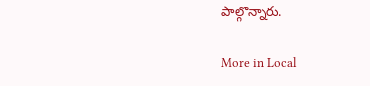పాల్గొన్నారు.

More in Local